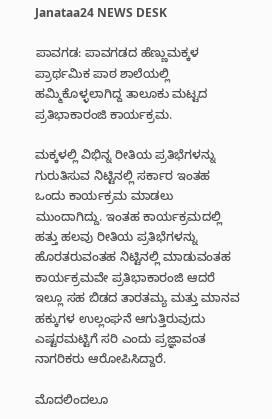Janataa24 NEWS DESK

ಪಾವಗಡ: ಪಾವಗಡದ ಹೆಣ್ಣುಮಕ್ಕಳ ಪ್ರಾರ್ಥಮಿಕ ಪಾಠ ಶಾಲೆಯಲ್ಲಿ ಹಮ್ಮಿಕೊಳ್ಳಲಾಗಿದ್ದ ತಾಲೂಕು ಮಟ್ಟದ ಪ್ರತಿಭಾಕಾರಂಜಿ ಕಾರ್ಯಕ್ರಮ.

ಮಕ್ಕಳಲ್ಲಿ ವಿಭಿನ್ನ ರೀತಿಯ ಪ್ರತಿಭೆಗಳನ್ನು ಗುರುತಿಸುವ ನಿಟ್ಟಿನಲ್ಲಿ ಸರ್ಕಾರ ಇಂತಹ ಒಂದು ಕಾರ್ಯಕ್ರಮ ಮಾಡಲು ಮುಂದಾಗಿದ್ದು. ಇಂತಹ ಕಾರ್ಯಕ್ರಮದಲ್ಲಿ ಹತ್ತು ಹಲವು ರೀತಿಯ ಪ್ರತಿಭೆಗಳನ್ನು ಹೊರತರುವಂತಹ ನಿಟ್ಟಿನಲ್ಲಿ ಮಾಡುವಂತಹ ಕಾರ್ಯಕ್ರಮವೇ ಪ್ರತಿಭಾಕಾರಂಜಿ ಆದರೆ ಇಲ್ಲೂ ಸಹ ಬಿಡದ ತಾರತಮ್ಯ ಮತ್ತು ಮಾನವ ಹಕ್ಕುಗಳ ಉಲ್ಲಂಘನೆ ಆಗುತ್ತಿರುವುದು ಎಷ್ಟರಮಟ್ಟಿಗೆ ಸರಿ ಎಂದು ಪ್ರಜ್ಞಾವಂತ ನಾಗರಿಕರು ಆರೋಪಿಸಿದ್ದಾರೆ.

ಮೊದಲಿಂದಲೂ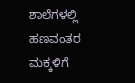ಶಾಲೆಗಳಲ್ಲಿ ಹಣವಂತರ ಮಕ್ಕಳಿಗೆ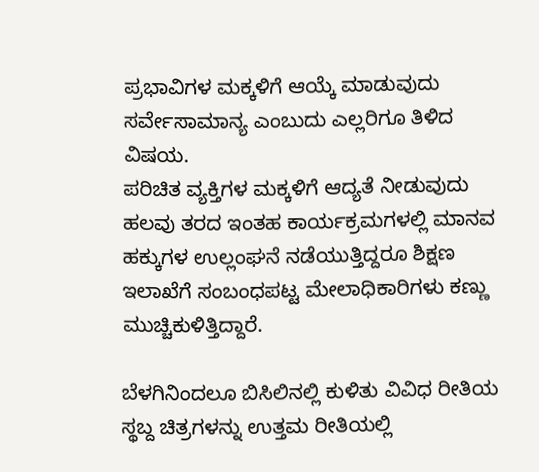ಪ್ರಭಾವಿಗಳ ಮಕ್ಕಳಿಗೆ ಆಯ್ಕೆ ಮಾಡುವುದು ಸರ್ವೇಸಾಮಾನ್ಯ ಎಂಬುದು ಎಲ್ಲರಿಗೂ ತಿಳಿದ ವಿಷಯ.
ಪರಿಚಿತ ವ್ಯಕ್ತಿಗಳ ಮಕ್ಕಳಿಗೆ ಆದ್ಯತೆ ನೀಡುವುದು ಹಲವು ತರದ ಇಂತಹ ಕಾರ್ಯಕ್ರಮಗಳಲ್ಲಿ ಮಾನವ ಹಕ್ಕುಗಳ ಉಲ್ಲಂಘನೆ ನಡೆಯುತ್ತಿದ್ದರೂ ಶಿಕ್ಷಣ ಇಲಾಖೆಗೆ ಸಂಬಂಧಪಟ್ಟ ಮೇಲಾಧಿಕಾರಿಗಳು ಕಣ್ಣು ಮುಚ್ಚಿಕುಳಿತ್ತಿದ್ದಾರೆ.

ಬೆಳಗಿನಿಂದಲೂ ಬಿಸಿಲಿನಲ್ಲಿ ಕುಳಿತು ವಿವಿಧ ರೀತಿಯ ಸ್ಥಬ್ದ ಚಿತ್ರಗಳನ್ನು ಉತ್ತಮ ರೀತಿಯಲ್ಲಿ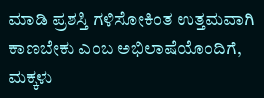ಮಾಡಿ ಪ್ರಶಸ್ತಿ ಗಳಿಸೋಕಿಂತ ಉತ್ತಮವಾಗಿ ಕಾಣಬೇಕು ಎಂಬ ಅಭಿಲಾಷೆಯೊಂದಿಗೆ, ಮಕ್ಕಳು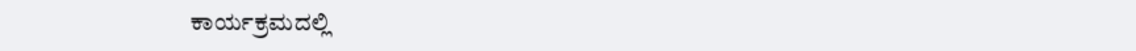ಕಾರ್ಯಕ್ರಮದಲ್ಲಿ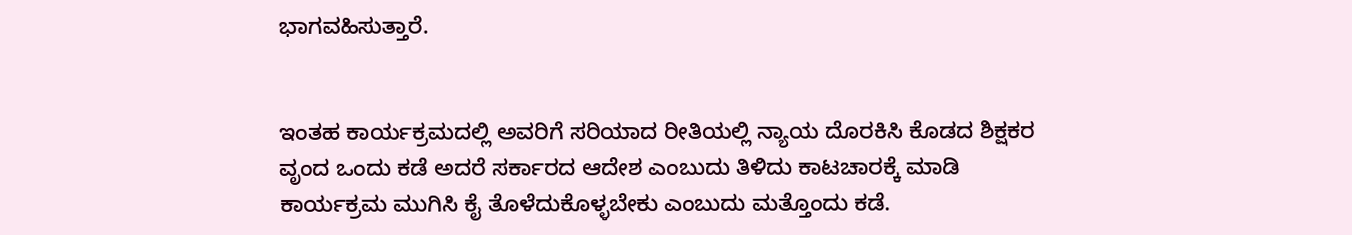ಭಾಗವಹಿಸುತ್ತಾರೆ.


ಇಂತಹ ಕಾರ್ಯಕ್ರಮದಲ್ಲಿ ಅವರಿಗೆ ಸರಿಯಾದ ರೀತಿಯಲ್ಲಿ ನ್ಯಾಯ ದೊರಕಿಸಿ ಕೊಡದ ಶಿಕ್ಷಕರ ವೃಂದ ಒಂದು ಕಡೆ ಅದರೆ ಸರ್ಕಾರದ ಆದೇಶ ಎಂಬುದು ತಿಳಿದು ಕಾಟಚಾರಕ್ಕೆ ಮಾಡಿ ಕಾರ್ಯಕ್ರಮ ಮುಗಿಸಿ ಕೈ ತೊಳೆದುಕೊಳ್ಳಬೇಕು ಎಂಬುದು ಮತ್ತೊಂದು ಕಡೆ.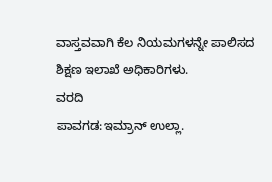ವಾಸ್ತವವಾಗಿ ಕೆಲ ನಿಯಮಗಳನ್ನೇ ಪಾಲಿಸದ ಶಿಕ್ಷಣ ಇಲಾಖೆ ಅಧಿಕಾರಿಗಳು.
ವರದಿ
ಪಾವಗಡ:ಇಮ್ರಾನ್ ಉಲ್ಲಾ.